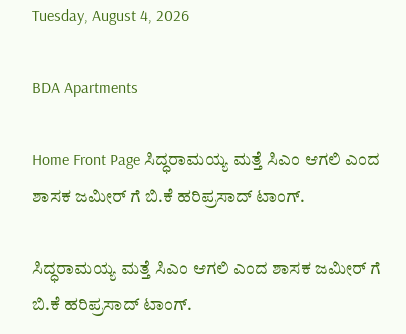Tuesday, August 4, 2026

BDA Apartments

Home Front Page ಸಿದ್ಧರಾಮಯ್ಯ ಮತ್ತೆ ಸಿಎಂ ಆಗಲಿ ಎಂದ ಶಾಸಕ ಜಮೀರ್ ಗೆ ಬಿ.ಕೆ ಹರಿಪ್ರಸಾದ್ ಟಾಂಗ್.

ಸಿದ್ಧರಾಮಯ್ಯ ಮತ್ತೆ ಸಿಎಂ ಆಗಲಿ ಎಂದ ಶಾಸಕ ಜಮೀರ್ ಗೆ ಬಿ.ಕೆ ಹರಿಪ್ರಸಾದ್ ಟಾಂಗ್.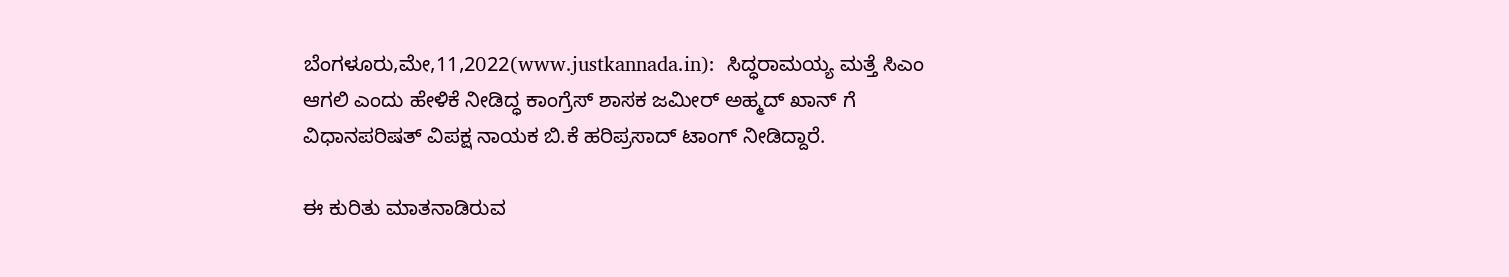ಬೆಂಗಳೂರು,ಮೇ,11,2022(www.justkannada.in):  ಸಿದ್ಧರಾಮಯ್ಯ ಮತ್ತೆ ಸಿಎಂ ಆಗಲಿ ಎಂದು ಹೇಳಿಕೆ ನೀಡಿದ್ಧ ಕಾಂಗ್ರೆಸ್ ಶಾಸಕ ಜಮೀರ್ ಅಹ್ಮದ್ ಖಾನ್ ಗೆ ವಿಧಾನಪರಿಷತ್ ವಿಪಕ್ಷ ನಾಯಕ ಬಿ.ಕೆ ಹರಿಪ್ರಸಾದ್ ಟಾಂಗ್ ನೀಡಿದ್ದಾರೆ.

ಈ ಕುರಿತು ಮಾತನಾಡಿರುವ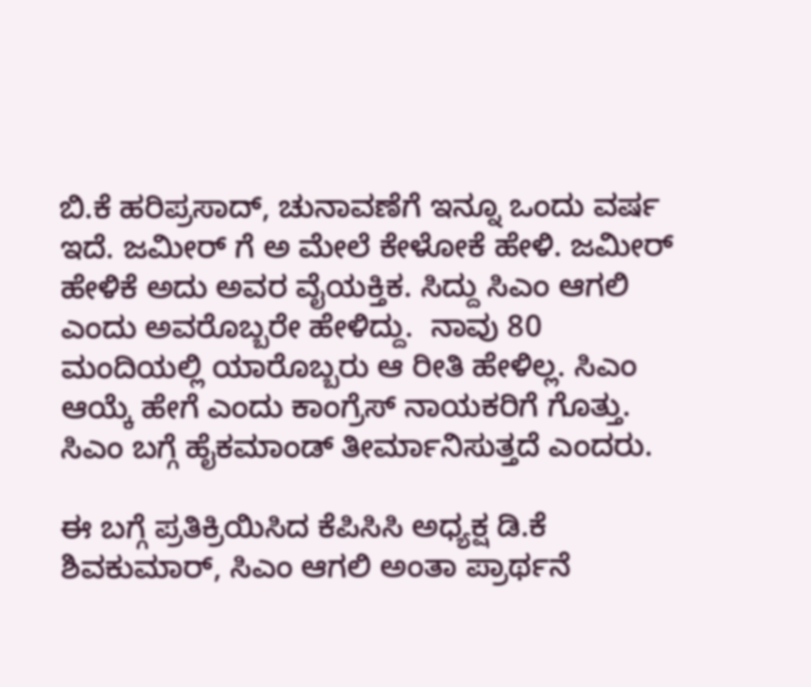ಬಿ.ಕೆ ಹರಿಪ್ರಸಾದ್, ಚುನಾವಣೆಗೆ ಇನ್ನೂ ಒಂದು ವರ್ಷ ಇದೆ. ಜಮೀರ್ ಗೆ ಅ ಮೇಲೆ ಕೇಳೋಕೆ ಹೇಳಿ. ಜಮೀರ್ ಹೇಳಿಕೆ ಅದು ಅವರ ವೈಯಕ್ತಿಕ. ಸಿದ್ದು ಸಿಎಂ ಆಗಲಿ ಎಂದು ಅವರೊಬ್ಬರೇ ಹೇಳಿದ್ದು.  ನಾವು 80 ಮಂದಿಯಲ್ಲಿ ಯಾರೊಬ್ಬರು ಆ ರೀತಿ ಹೇಳಿಲ್ಲ. ಸಿಎಂ ಆಯ್ಕೆ ಹೇಗೆ ಎಂದು ಕಾಂಗ್ರೆಸ್ ನಾಯಕರಿಗೆ ಗೊತ್ತು.  ಸಿಎಂ ಬಗ್ಗೆ ಹೈಕಮಾಂಡ್ ತೀರ್ಮಾನಿಸುತ್ತದೆ ಎಂದರು.

ಈ ಬಗ್ಗೆ ಪ್ರತಿಕ್ರಿಯಿಸಿದ ಕೆಪಿಸಿಸಿ ಅಧ್ಯಕ್ಷ ಡಿ.ಕೆ ಶಿವಕುಮಾರ್, ಸಿಎಂ ಆಗಲಿ ಅಂತಾ ಪ್ರಾರ್ಥನೆ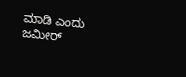ಮಾಡಿ ಎಂದು ಜಮೀರ್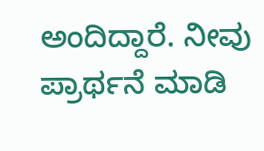ಅಂದಿದ್ದಾರೆ. ನೀವು ಪ್ರಾರ್ಥನೆ ಮಾಡಿ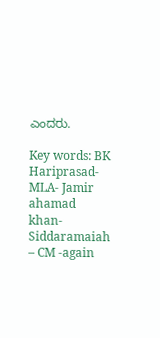ಎಂದರು.

Key words: BK Hariprasad- MLA- Jamir ahamad khan- Siddaramaiah – CM -again